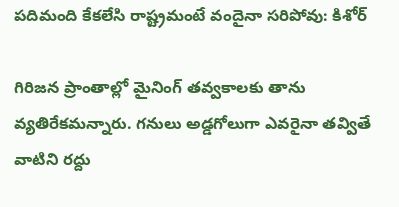పదిమంది కేకలేసి రాష్ట్రమంటే వందైనా సరిపోవు: కిశోర్

గిరిజన ప్రాంతాల్లో మైనింగ్ తవ్వకాలకు తాను వ్యతిరేకమన్నారు. గనులు అడ్డగోలుగా ఎవరైనా తవ్వితే వాటిని రద్దు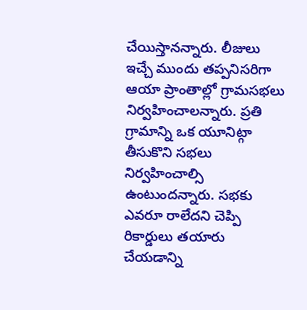చేయిస్తానన్నారు. లీజులు ఇచ్చే ముందు తప్పనిసరిగా ఆయా ప్రాంతాల్లో గ్రామసభలు నిర్వహించాలన్నారు. ప్రతి గ్రామాన్ని ఒక యూనిట్గా తీసుకొని సభలు నిర్వహించాల్సి ఉంటుందన్నారు. సభకు ఎవరూ రాలేదని చెప్పి రికార్డులు తయారు చేయడాన్ని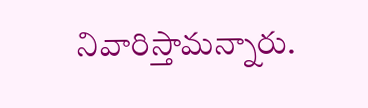నివారిస్తామన్నారు.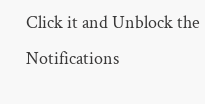Click it and Unblock the Notifications